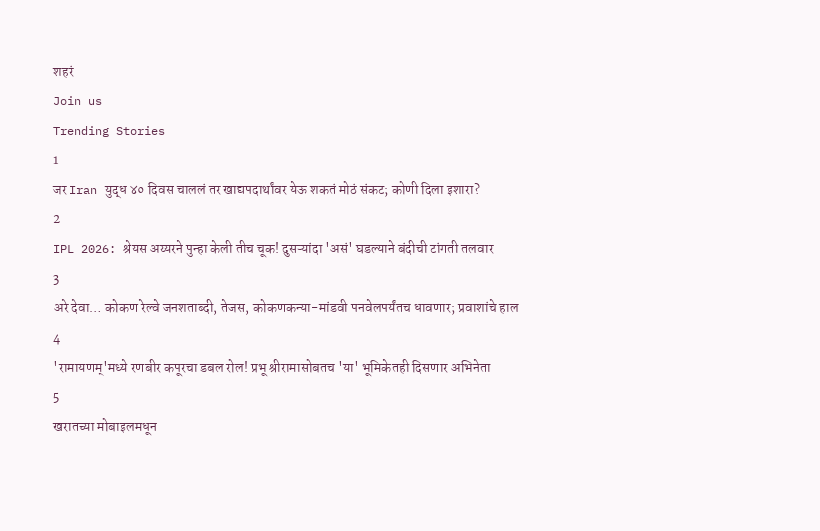शहरं
Join us
Trending Stories
1
जर Iran युद्ध ४० दिवस चाललं तर खाद्यपदार्थांवर येऊ शकतं मोठं संकट; कोणी दिला इशारा?
2
IPL 2026: श्रेयस अय्यरने पुन्हा केली तीच चूक! दुसऱ्यांदा 'असं' घडल्याने बंदीची टांगती तलवार
3
अरे देवा… कोकण रेल्वे जनशताब्दी, तेजस, कोकणकन्या-मांडवी पनवेलपर्यंतच धावणार; प्रवाशांचे हाल
4
'रामायणम्'मध्ये रणबीर कपूरचा डबल रोल! प्रभू श्रीरामासोबतच 'या' भूमिकेतही दिसणार अभिनेता
5
खरातच्या मोबाइलमधून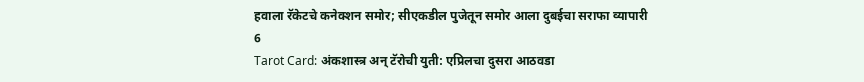हवाला रॅकेटचे कनेक्शन समोर; सीएकडील पुजेतून समोर आला दुबईचा सराफा व्यापारी
6
Tarot Card: अंकशास्त्र अन् टॅरोची युती: एप्रिलचा दुसरा आठवडा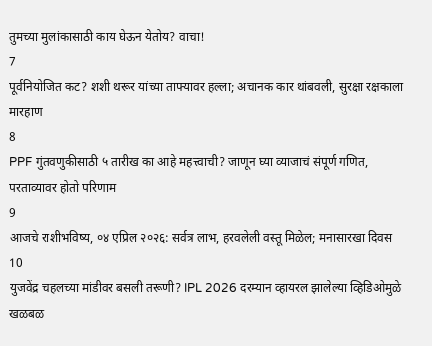तुमच्या मुलांकासाठी काय घेऊन येतोय? वाचा!
7
पूर्वनियोजित कट? शशी थरूर यांच्या ताफ्यावर हल्ला; अचानक कार थांबवली, सुरक्षा रक्षकाला मारहाण
8
PPF गुंतवणुकीसाठी ५ तारीख का आहे महत्त्वाची? जाणून घ्या व्याजाचं संपूर्ण गणित, परताव्यावर होतो परिणाम
9
आजचे राशीभविष्य, ०४ एप्रिल २०२६: सर्वत्र लाभ, हरवलेली वस्तू मिळेल; मनासारखा दिवस
10
युजवेंद्र चहलच्या मांडीवर बसली तरूणी? IPL 2026 दरम्यान व्हायरल झालेल्या व्हिडिओमुळे खळबळ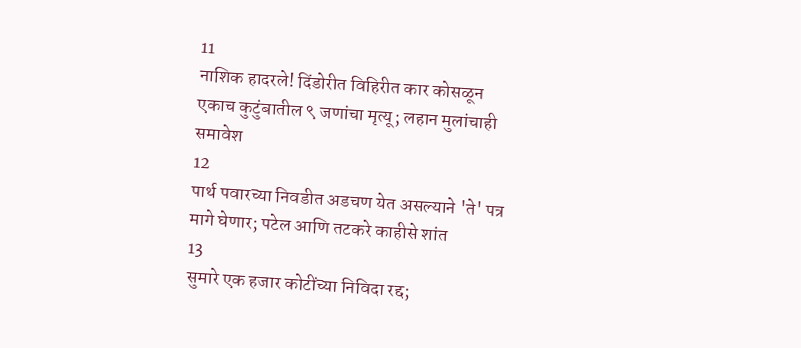11
नाशिक हादरले! दिंडोरीत विहिरीत कार कोसळून एकाच कुटुंबातील ९ जणांचा मृत्यू; लहान मुलांचाही समावेश
12
पार्थ पवारच्या निवडीत अडचण येत असल्याने 'ते' पत्र मागे घेणार; पटेल आणि तटकरे काहीसे शांत
13
सुमारे एक हजार कोटींच्या निविदा रद्द;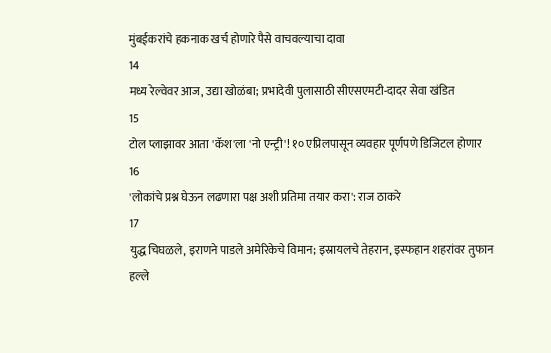मुंबईकरांचे हकनाक खर्च होणारे पैसे वाचवल्याचा दावा
14
मध्य रेल्वेवर आज, उद्या खोळंबा; प्रभादेवी पुलासाठी सीएसएमटी-दादर सेवा खंडित
15
टोल प्लाझावर आता 'कॅश'ला 'नो एन्ट्री'! १० एप्रिलपासून व्यवहार पूर्णपणे डिजिटल होणार
16
'लोकांचे प्रश्न घेऊन लढणारा पक्ष अशी प्रतिमा तयार करा': राज ठाकरे
17
युद्ध चिघळले, इराणने पाडले अमेरिकेचे विमान; इस्रायलचे तेहरान, इस्फहान शहरांवर तुफान हल्ले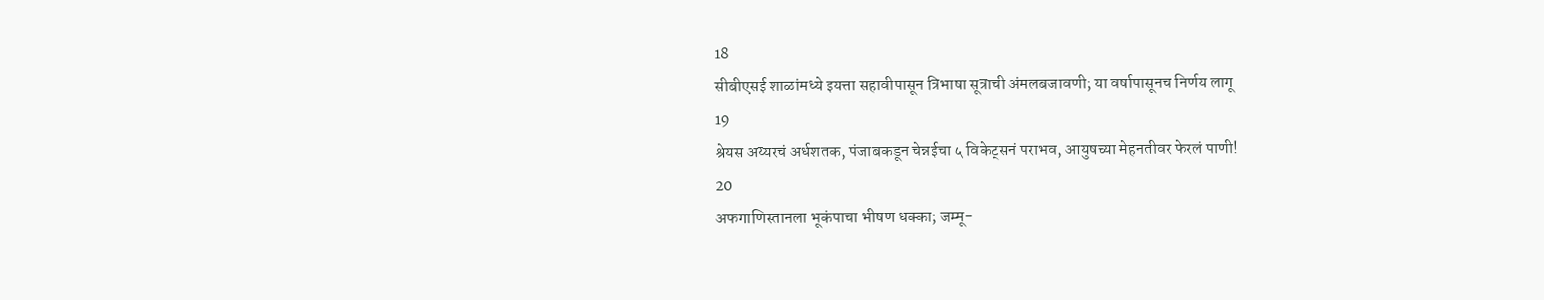18
सीबीएसई शाळांमध्ये इयत्ता सहावीपासून त्रिभाषा सूत्राची अंमलबजावणी; या वर्षापासूनच निर्णय लागू
19
श्रेयस अय्यरचं अर्धशतक, पंजाबकडून चेन्नईचा ५ विकेट्सनं पराभव, आयुषच्या मेहनतीवर फेरलं पाणी!
20
अफगाणिस्तानला भूकंपाचा भीषण धक्का; जम्मू-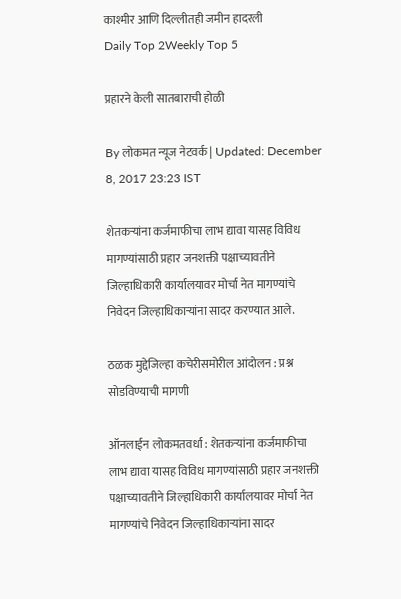काश्मीर आणि दिल्लीतही जमीन हादरली
Daily Top 2Weekly Top 5

प्रहारने केली सातबाराची होळी

By लोकमत न्यूज नेटवर्क | Updated: December 8, 2017 23:23 IST

शेतकऱ्यांना कर्जमाफीचा लाभ द्यावा यासह विविध मागण्यांसाठी प्रहार जनशक्ती पक्षाच्यावतीने जिल्हाधिकारी कार्यालयावर मोर्चा नेत मागण्यांचे निवेदन जिल्हाधिकाऱ्यांना सादर करण्यात आले.

ठळक मुद्देजिल्हा कचेरीसमोरील आंदोलन : प्रश्न सोडविण्याची मागणी

ऑनलाईन लोकमतवर्धा : शेतकऱ्यांना कर्जमाफीचा लाभ द्यावा यासह विविध मागण्यांसाठी प्रहार जनशक्ती पक्षाच्यावतीने जिल्हाधिकारी कार्यालयावर मोर्चा नेत मागण्यांचे निवेदन जिल्हाधिकाऱ्यांना सादर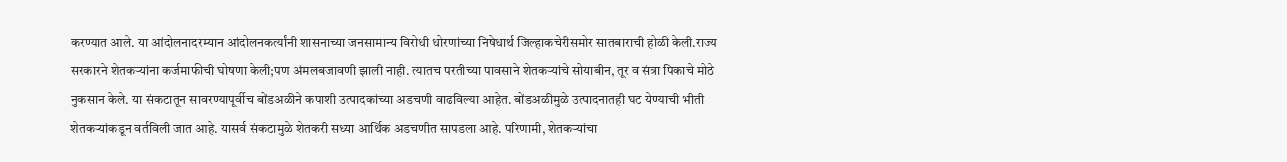करण्यात आले. या आंदोलनादरम्यान आंदोलनकर्त्यांनी शासनाच्या जनसामान्य विरोधी धोरणांच्या निषेधार्थ जिल्हाकचेरीसमोर सातबाराची होळी केली.राज्य सरकारने शेतकऱ्यांना कर्जमाफीची घोषणा केली;पण अंमलबजावणी झाली नाही. त्यातच परतीच्या पावसाने शेतकऱ्यांचे सोयाबीन, तूर व संत्रा पिकाचे मोठे नुकसान केले. या संकटातून सावरण्यापूर्वीच बोंडअळीने कपाशी उत्पादकांच्या अडचणी वाढविल्या आहेत. बोंडअळीमुळे उत्पादनातही घट येण्याची भीती शेतकऱ्यांकडून वर्तविली जात आहे. यासर्व संकटामुळे शेतकरी सध्या आर्थिक अडचणीत सापडला आहे. परिणामी, शेतकऱ्यांचा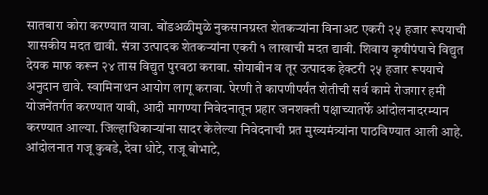सातबारा कोरा करण्यात यावा. बोंडअळीमुळे नुकसानग्रस्त शेतकऱ्यांना विनाअट एकरी २५ हजार रूपयाची शासकीय मदत द्यावी. संत्रा उत्पादक शेतकऱ्यांना एकरी १ लाखाची मदत द्यावी. शिवाय कृषीपंपाचे विद्युत देयक माफ करून २४ तास विद्युत पुरवठा करावा. सोयाबीन व तूर उत्पादक हेक्टरी २५ हजार रूपयाचे अनुदान द्यावे. स्वामिनाथन आयोग लागू करावा. पेरणी ते कापणीपर्यंत शेतीची सर्व कामे रोजगार हमी योजनेंतर्गत करण्यात यावी, आदी मागण्या निवेदनातून प्रहार जनशक्ती पक्षाच्यातर्फे आंदोलनादरम्यान करण्यात आल्या. जिल्हाधिकाऱ्यांना सादर केलेल्या निवेदनाची प्रत मुख्यमंत्र्यांना पाठविण्यात आली आहे. आंदोलनात गजू कुबडे, देवा धोटे, राजू बोभाटे,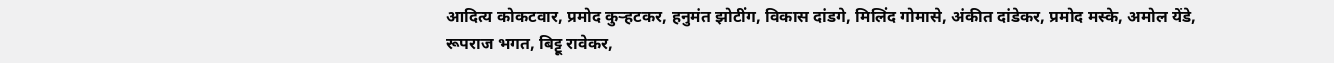आदित्य कोकटवार, प्रमोद कुऱ्हटकर, हनुमंत झोटींग, विकास दांडगे, मिलिंद गोमासे, अंकीत दांडेकर, प्रमोद मस्के, अमोल येंडे, रूपराज भगत, बिट्टू रावेकर,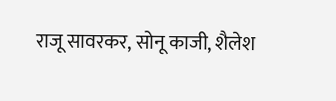राजू सावरकर, सोनू काजी, शैलेश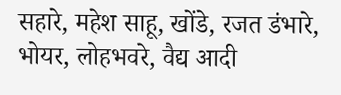सहारे, महेश साहू, खोंडे, रजत डंभारे, भोयर, लोहभवरे, वैद्य आदी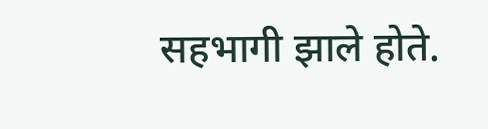सहभागी झाले होते.